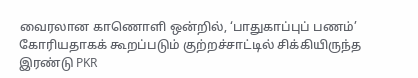வைரலான காணொளி ஒன்றில், ‘பாதுகாப்புப் பணம்’ கோரியதாகக் கூறப்படும் குற்றச்சாட்டில் சிக்கியிருந்த இரண்டு PKR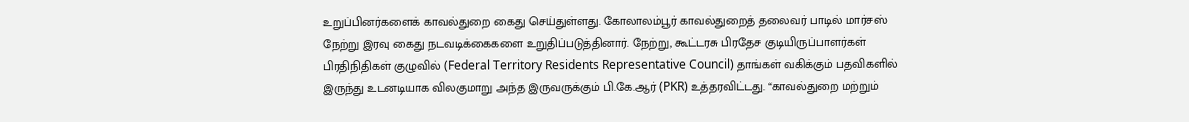உறுப்பினர்களைக் காவல்துறை கைது செய்துள்ளது. கோலாலம்பூர் காவல்துறைத் தலைவர் பாடில் மார்சஸ் நேற்று இரவு கைது நடவடிக்கைகளை உறுதிப்படுத்தினார். நேற்று, கூட்டரசு பிரதேச குடியிருப்பாளர்கள் பிரதிநிதிகள் குழுவில் (Federal Territory Residents Representative Council) தாங்கள் வகிக்கும் பதவிகளில் இருந்து உடனடியாக விலகுமாறு அந்த இருவருக்கும் பி.கே.ஆர் (PKR) உத்தரவிட்டது. “காவல்துறை மற்றும்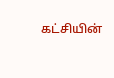கட்சியின்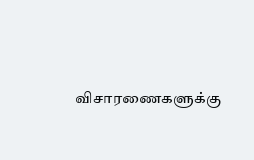விசாரணைகளுக்கு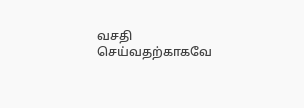வசதி செய்வதற்காகவே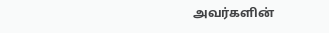அவர்களின்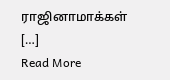ராஜினாமாக்கள் […]
Read More